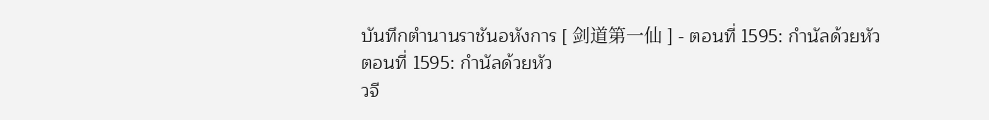บันทึกตำนานราชันอหังการ [ 剑道第一仙 ] - ตอนที่ 1595: กำนัลด้วยหัว
ตอนที่ 1595: กำนัลด้วยหัว
วจี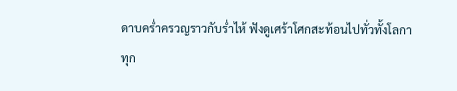ดาบคร่ำครวญราวกับร่ำไห้ ฟังดูเศร้าโศกสะท้อนไปทั่วทั้งโลกา
ทุก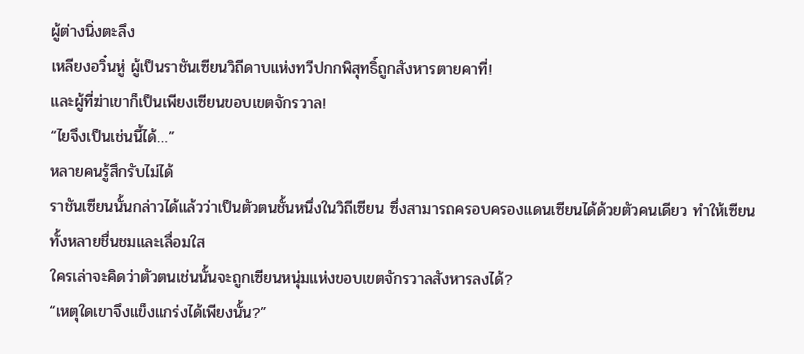ผู้ต่างนิ่งตะลึง
เหลียงอวิ๋นหู่ ผู้เป็นราชันเซียนวิถีดาบแห่งทวีปกกพิสุทธิ์ถูกสังหารตายคาที่!
และผู้ที่ฆ่าเขาก็เป็นเพียงเซียนขอบเขตจักรวาล!
“ไยจึงเป็นเช่นนี้ได้…”
หลายคนรู้สึกรับไม่ได้
ราชันเซียนนั้นกล่าวได้แล้วว่าเป็นตัวตนชั้นหนึ่งในวิถีเซียน ซึ่งสามารถครอบครองแดนเซียนได้ด้วยตัวคนเดียว ทำให้เซียนทั้งหลายชื่นชมและเลื่อมใส
ใครเล่าจะคิดว่าตัวตนเช่นนั้นจะถูกเซียนหนุ่มแห่งขอบเขตจักรวาลสังหารลงได้?
“เหตุใดเขาจึงแข็งแกร่งได้เพียงนั้น?”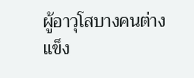ผู้อาวุโสบางคนต่างแข็ง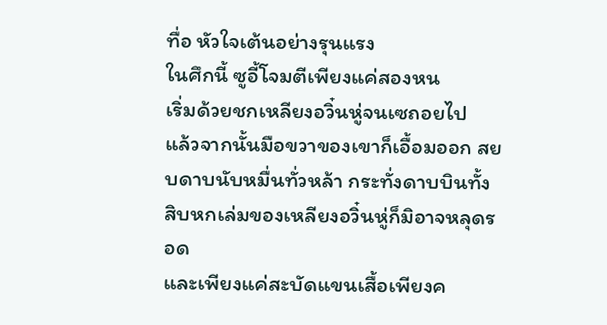ทื่อ หัวใจเต้นอย่างรุนแรง
ในศึกนี้ ซูอี้โจมตีเพียงแค่สองหน
เริ่มด้วยชกเหลียงอวิ๋นหู่จนเซถอยไป
แล้วจากนั้นมือขวาของเขาก็เอื้อมออก สยบดาบนับหมื่นทั่วหล้า กระทั่งดาบบินทั้งสิบหกเล่มของเหลียงอวิ๋นหู่ก็มิอาจหลุดรอด
และเพียงแค่สะบัดแขนเสื้อเพียงค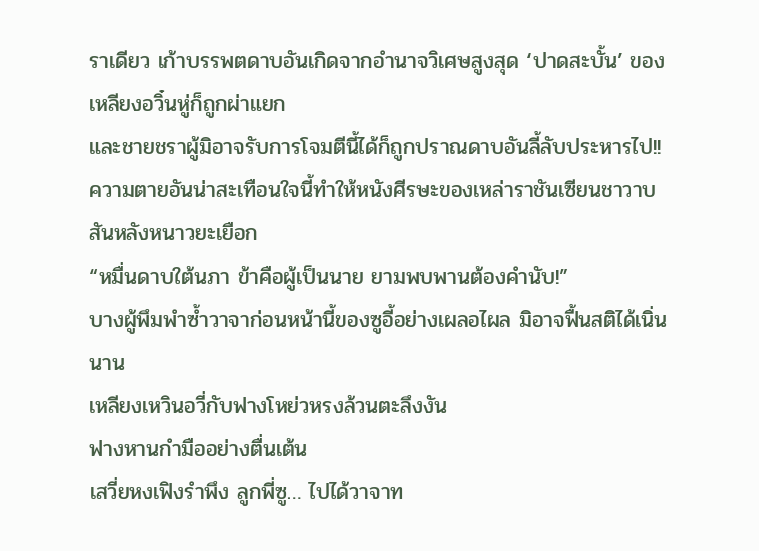ราเดียว เก้าบรรพตดาบอันเกิดจากอำนาจวิเศษสูงสุด ‘ปาดสะบั้น’ ของเหลียงอวิ๋นหู่ก็ถูกผ่าแยก
และชายชราผู้มิอาจรับการโจมตีนี้ได้ก็ถูกปราณดาบอันลี้ลับประหารไป!!
ความตายอันน่าสะเทือนใจนี้ทำให้หนังศีรษะของเหล่าราชันเซียนชาวาบ สันหลังหนาวยะเยือก
“หมื่นดาบใต้นภา ข้าคือผู้เป็นนาย ยามพบพานต้องคำนับ!”
บางผู้พึมพำซ้ำวาจาก่อนหน้านี้ของซูอี้อย่างเผลอไผล มิอาจฟื้นสติได้เนิ่นนาน
เหลียงเหวินอวี่กับฟางโหย่วหรงล้วนตะลึงงัน
ฟางหานกำมืออย่างตื่นเต้น
เสวี่ยหงเฟิงรำพึง ลูกพี่ซู… ไปได้วาจาท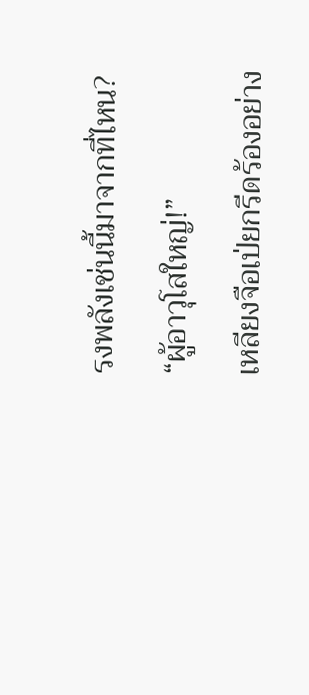รงพลังเช่นนี้มาจากที่ไหน?
“ผู้อาวุโสใหญ่!”
เหลียงจือเป่ยกรีดร้องอย่าง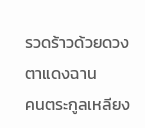รวดร้าวด้วยดวงตาแดงฉาน
คนตระกูลเหลียง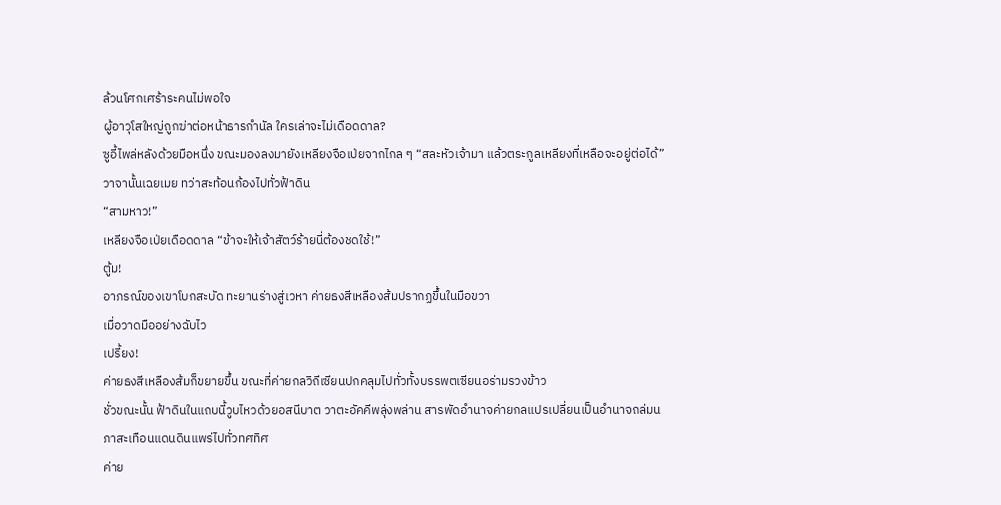ล้วนโศกเศร้าระคนไม่พอใจ
ผู้อาวุโสใหญ่ถูกฆ่าต่อหน้าธารกำนัล ใครเล่าจะไม่เดือดดาล?
ซูอี้ไพล่หลังด้วยมือหนึ่ง ขณะมองลงมายังเหลียงจือเป่ยจากไกล ๆ “สละหัวเจ้ามา แล้วตระกูลเหลียงที่เหลือจะอยู่ต่อได้”
วาจานั้นเฉยเมย ทว่าสะท้อนก้องไปทั่วฟ้าดิน
“สามหาว!”
เหลียงจือเป่ยเดือดดาล “ข้าจะให้เจ้าสัตว์ร้ายนี่ต้องชดใช้!”
ตู้ม!
อาภรณ์ของเขาโบกสะบัด ทะยานร่างสู่เวหา ค่ายธงสีเหลืองส้มปรากฏขึ้นในมือขวา
เมื่อวาดมืออย่างฉับไว
เปรี้ยง!
ค่ายธงสีเหลืองส้มก็ขยายขึ้น ขณะที่ค่ายกลวิถีเซียนปกคลุมไปทั่วทั้งบรรพตเซียนอร่ามรวงข้าว
ชั่วขณะนั้น ฟ้าดินในแถบนี้วูบไหวด้วยอสนีบาต วาตะอัคคีพลุ่งพล่าน สารพัดอำนาจค่ายกลแปรเปลี่ยนเป็นอำนาจถล่มนภาสะเทือนแดนดินแพร่ไปทั่วทศทิศ
ค่าย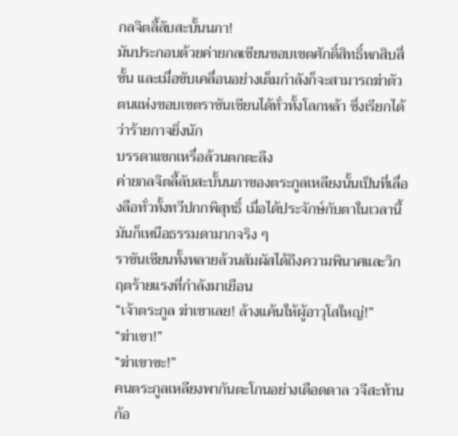กลจิตลี้ลับสะบั้นนภา!
มันประกอบด้วยค่ายกลเซียนขอบเขตศักดิ์สิทธิ์หกสิบสี่ชั้น และเมื่อขับเคลื่อนอย่างเต็มกำลังก็จะสามารถฆ่าตัวตนแห่งขอบเขตราชันเซียนได้ทั่วทั้งโลกหล้า ซึ่งเรียกได้ว่าร้ายกาจยิ่งนัก
บรรดาแขกเหรื่อล้วนตกตะลึง
ค่ายกลจิตลี้ลับสะบั้นนภาของตระกูลเหลียงนั้นเป็นที่เลื่องลือทั่วทั้งทวีปกกพิสุทธิ์ เมื่อได้ประจักษ์กับตาในเวลานี้ มันก็เหนือธรรมดามากจริง ๆ
ราชันเซียนทั้งหลายล้วนสัมผัสได้ถึงความพินาศและวิกฤตร้ายแรงที่กำลังมาเยือน
“เจ้าตระกูล ฆ่าเขาเลย! ล้างแค้นให้ผู้อาวุโสใหญ่!”
“ฆ่าเขา!”
“ฆ่าเขาซะ!”
คนตระกูลเหลียงพากันตะโกนอย่างเดือดดาล วจีสะท้านก้อ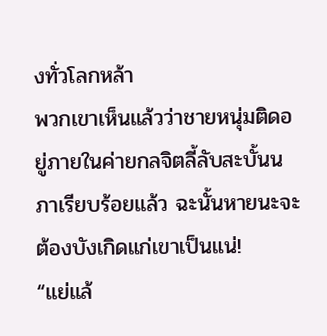งทั่วโลกหล้า
พวกเขาเห็นแล้วว่าชายหนุ่มติดอยู่ภายในค่ายกลจิตลี้ลับสะบั้นนภาเรียบร้อยแล้ว ฉะนั้นหายนะจะต้องบังเกิดแก่เขาเป็นแน่!
“แย่แล้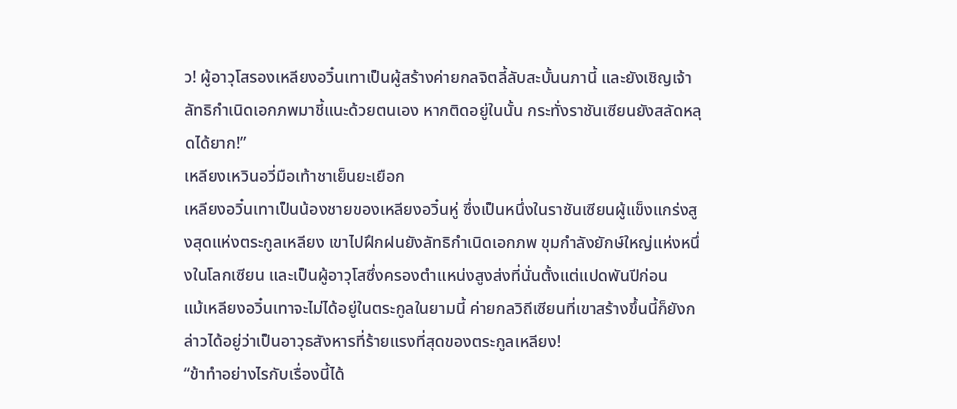ว! ผู้อาวุโสรองเหลียงอวิ๋นเทาเป็นผู้สร้างค่ายกลจิตลี้ลับสะบั้นนภานี้ และยังเชิญเจ้าลัทธิกำเนิดเอกภพมาชี้แนะด้วยตนเอง หากติดอยู่ในนั้น กระทั่งราชันเซียนยังสลัดหลุดได้ยาก!”
เหลียงเหวินอวี่มือเท้าชาเย็นยะเยือก
เหลียงอวิ๋นเทาเป็นน้องชายของเหลียงอวิ๋นหู่ ซึ่งเป็นหนึ่งในราชันเซียนผู้แข็งแกร่งสูงสุดแห่งตระกูลเหลียง เขาไปฝึกฝนยังลัทธิกำเนิดเอกภพ ขุมกำลังยักษ์ใหญ่แห่งหนึ่งในโลกเซียน และเป็นผู้อาวุโสซึ่งครองตำแหน่งสูงส่งที่นั่นตั้งแต่แปดพันปีก่อน
แม้เหลียงอวิ๋นเทาจะไม่ได้อยู่ในตระกูลในยามนี้ ค่ายกลวิถีเซียนที่เขาสร้างขึ้นนี้ก็ยังกล่าวได้อยู่ว่าเป็นอาวุธสังหารที่ร้ายแรงที่สุดของตระกูลเหลียง!
“ข้าทำอย่างไรกับเรื่องนี้ได้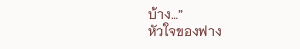บ้าง…”
หัวใจของฟาง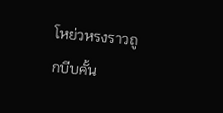โหย่วหรงราวถูกบีบคั้น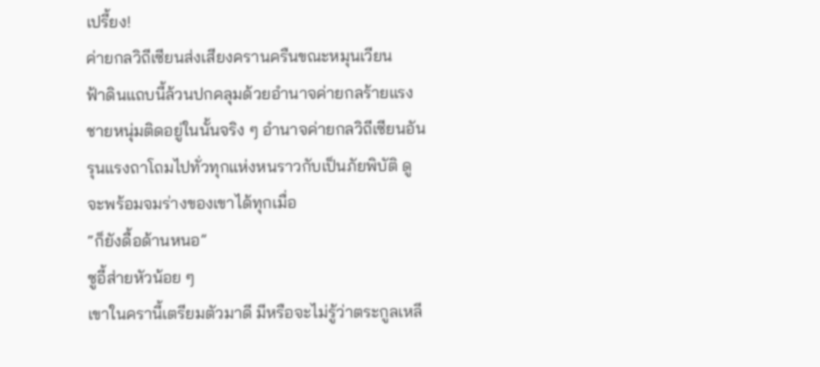เปรี้ยง!
ค่ายกลวิถีเซียนส่งเสียงครานครืนขณะหมุนเวียน
ฟ้าดินแถบนี้ล้วนปกคลุมด้วยอำนาจค่ายกลร้ายแรง
ชายหนุ่มติดอยู่ในนั้นจริง ๆ อำนาจค่ายกลวิถีเซียนอันรุนแรงถาโถมไปทั่วทุกแห่งหนราวกับเป็นภัยพิบัติ ดูจะพร้อมจมร่างของเขาได้ทุกเมื่อ
“ก็ยังดื้อด้านหนอ”
ซูอี้ส่ายหัวน้อย ๆ
เขาในครานี้เตรียมตัวมาดี มีหรือจะไม่รู้ว่าตระกูลเหลี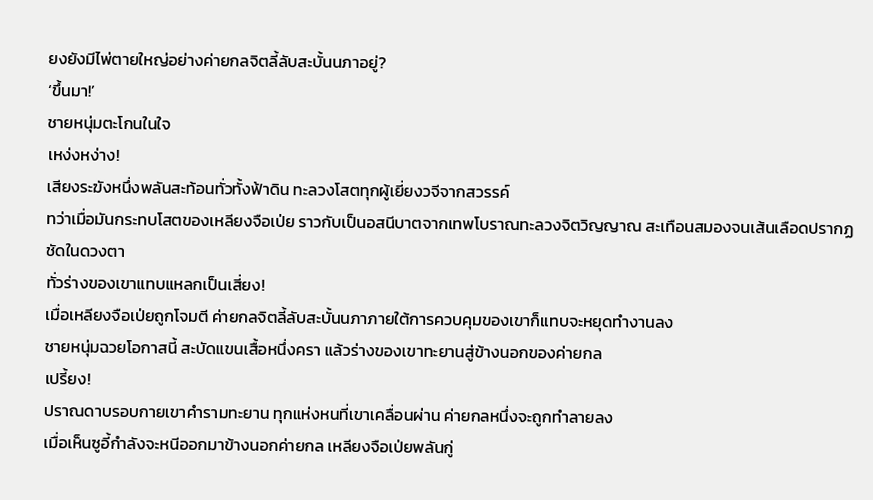ยงยังมีไพ่ตายใหญ่อย่างค่ายกลจิตลี้ลับสะบั้นนภาอยู่?
‘ขึ้นมา!’
ชายหนุ่มตะโกนในใจ
เหง่งหง่าง!
เสียงระฆังหนึ่งพลันสะท้อนทั่วทั้งฟ้าดิน ทะลวงโสตทุกผู้เยี่ยงวจีจากสวรรค์
ทว่าเมื่อมันกระทบโสตของเหลียงจือเป่ย ราวกับเป็นอสนีบาตจากเทพโบราณทะลวงจิตวิญญาณ สะเทือนสมองจนเส้นเลือดปรากฏชัดในดวงตา
ทั่วร่างของเขาแทบแหลกเป็นเสี่ยง!
เมื่อเหลียงจือเป่ยถูกโจมตี ค่ายกลจิตลี้ลับสะบั้นนภาภายใต้การควบคุมของเขาก็แทบจะหยุดทำงานลง
ชายหนุ่มฉวยโอกาสนี้ สะบัดแขนเสื้อหนึ่งครา แล้วร่างของเขาทะยานสู่ข้างนอกของค่ายกล
เปรี้ยง!
ปราณดาบรอบกายเขาคำรามทะยาน ทุกแห่งหนที่เขาเคลื่อนผ่าน ค่ายกลหนึ่งจะถูกทำลายลง
เมื่อเห็นซูอี้กำลังจะหนีออกมาข้างนอกค่ายกล เหลียงจือเป่ยพลันกู่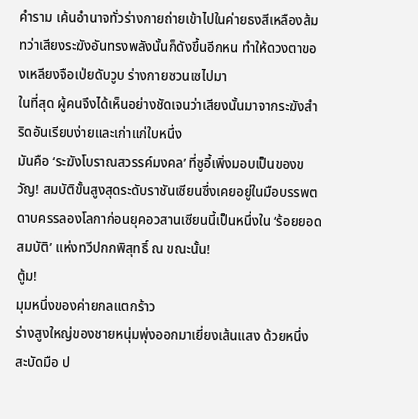คำราม เค้นอำนาจทั่วร่างกายถ่ายเข้าไปในค่ายธงสีเหลืองส้ม
ทว่าเสียงระฆังอันทรงพลังนั้นก็ดังขึ้นอีกหน ทำให้ดวงตาของเหลียงจือเป่ยดับวูบ ร่างกายซวนเซไปมา
ในที่สุด ผู้คนจึงได้เห็นอย่างชัดเจนว่าเสียงนั้นมาจากระฆังสำริดอันเรียบง่ายและเก่าแก่ใบหนึ่ง
มันคือ ‘ระฆังโบราณสวรรค์มงคล’ ที่ซูอี้เพิ่งมอบเป็นของขวัญ! สมบัติขั้นสูงสุดระดับราชันเซียนซึ่งเคยอยู่ในมือบรรพตดาบครรลองโลกาก่อนยุคอวสานเซียนนี้เป็นหนึ่งใน ‘ร้อยยอดสมบัติ’ แห่งทวีปกกพิสุทธิ์ ณ ขณะนั้น!
ตู้ม!
มุมหนึ่งของค่ายกลแตกร้าว
ร่างสูงใหญ่ของชายหนุ่มพุ่งออกมาเยี่ยงเส้นแสง ด้วยหนึ่งสะบัดมือ ป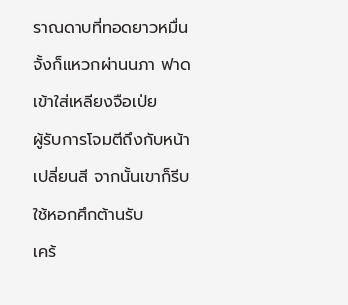ราณดาบที่ทอดยาวหมื่นจั้งก็แหวกผ่านนภา ฟาดเข้าใส่เหลียงจือเป่ย
ผู้รับการโจมตีถึงกับหน้าเปลี่ยนสี จากนั้นเขาก็รีบใช้หอกศึกต้านรับ
เคร้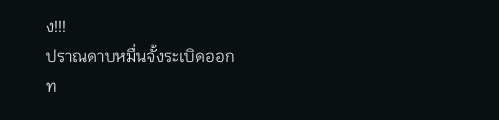ง!!!
ปราณดาบหมื่นจั้งระเบิดออก
ท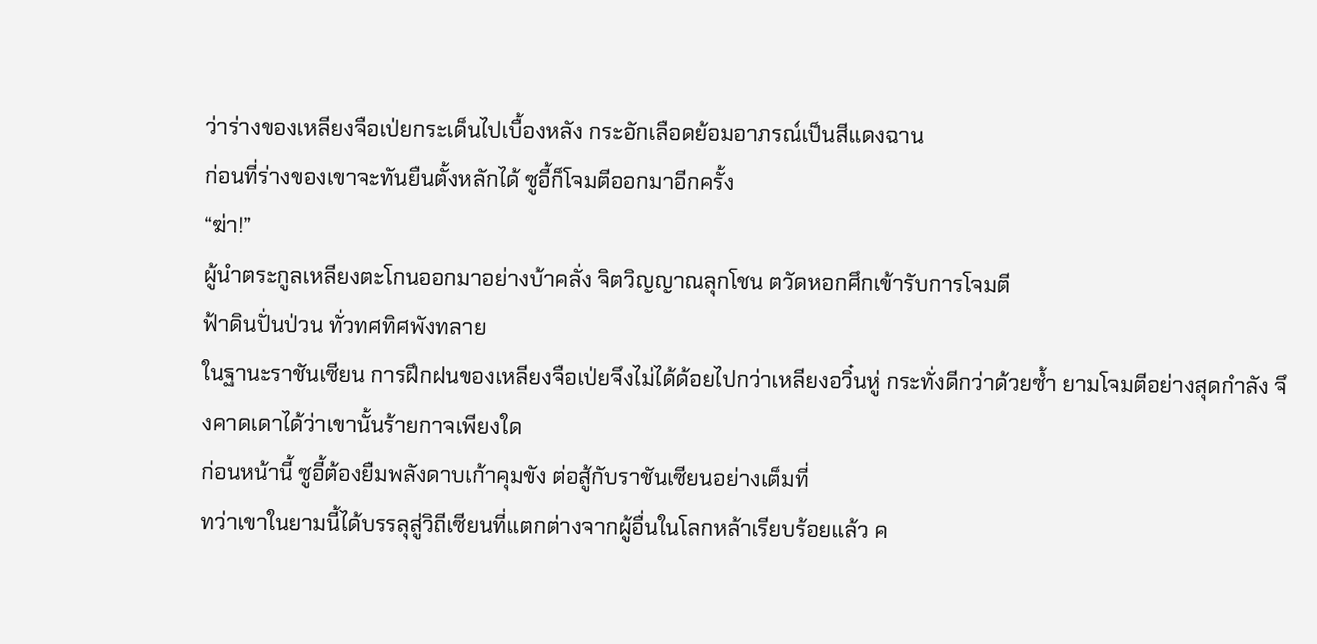ว่าร่างของเหลียงจือเป่ยกระเด็นไปเบื้องหลัง กระอักเลือดย้อมอาภรณ์เป็นสีแดงฉาน
ก่อนที่ร่างของเขาจะทันยืนตั้งหลักได้ ซูอี้ก็โจมตีออกมาอีกครั้ง
“ฆ่า!”
ผู้นำตระกูลเหลียงตะโกนออกมาอย่างบ้าคลั่ง จิตวิญญาณลุกโชน ตวัดหอกศึกเข้ารับการโจมตี
ฟ้าดินปั่นป่วน ทั่วทศทิศพังทลาย
ในฐานะราชันเซียน การฝึกฝนของเหลียงจือเป่ยจึงไม่ได้ด้อยไปกว่าเหลียงอวิ๋นหู่ กระทั่งดีกว่าด้วยซ้ำ ยามโจมตีอย่างสุดกำลัง จึงคาดเดาได้ว่าเขานั้นร้ายกาจเพียงใด
ก่อนหน้านี้ ซูอี้ต้องยืมพลังดาบเก้าคุมขัง ต่อสู้กับราชันเซียนอย่างเต็มที่
ทว่าเขาในยามนี้ได้บรรลุสู่วิถีเซียนที่แตกต่างจากผู้อื่นในโลกหล้าเรียบร้อยแล้ว ค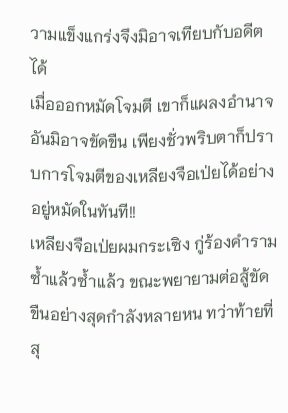วามแข็งแกร่งจึงมิอาจเทียบกับอดีตได้
เมื่อออกหมัดโจมตี เขาก็แผลงอำนาจอันมิอาจขัดขืน เพียงชั่วพริบตาก็ปราบการโจมตีของเหลียงจือเป่ยได้อย่างอยู่หมัดในทันที!!
เหลียงจือเป่ยผมกระเซิง กู่ร้องคำรามซ้ำแล้วซ้ำแล้ว ขณะพยายามต่อสู้ขัดขืนอย่างสุดกำลังหลายหน ทว่าท้ายที่สุ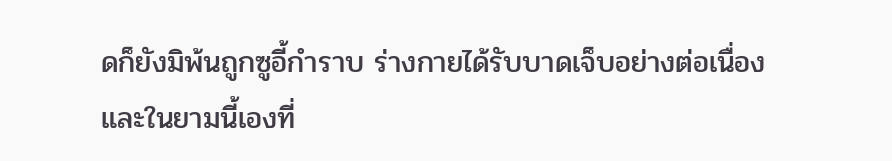ดก็ยังมิพ้นถูกซูอี้กำราบ ร่างกายได้รับบาดเจ็บอย่างต่อเนื่อง
และในยามนี้เองที่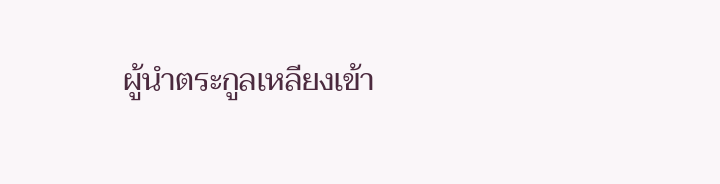ผู้นำตระกูลเหลียงเข้า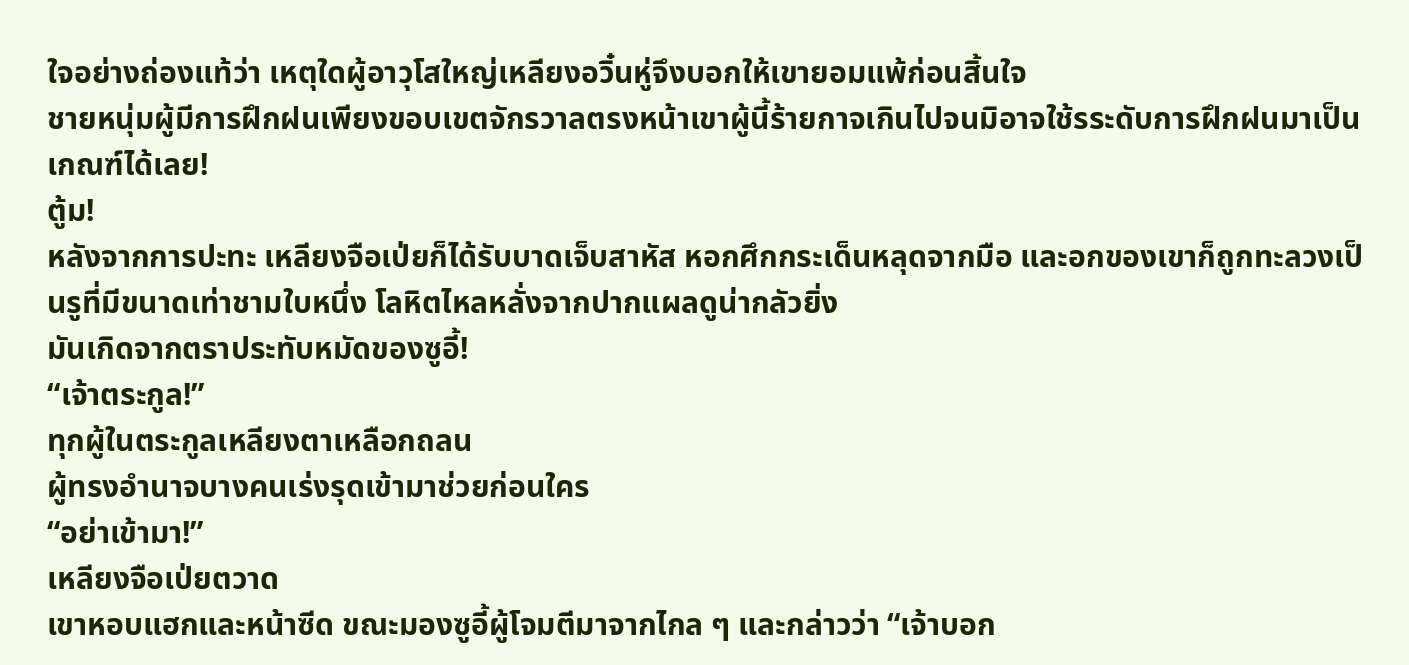ใจอย่างถ่องแท้ว่า เหตุใดผู้อาวุโสใหญ่เหลียงอวิ๋นหู่จึงบอกให้เขายอมแพ้ก่อนสิ้นใจ
ชายหนุ่มผู้มีการฝึกฝนเพียงขอบเขตจักรวาลตรงหน้าเขาผู้นี้ร้ายกาจเกินไปจนมิอาจใช้รระดับการฝึกฝนมาเป็นเกณฑ์ได้เลย!
ตู้ม!
หลังจากการปะทะ เหลียงจือเป่ยก็ได้รับบาดเจ็บสาหัส หอกศึกกระเด็นหลุดจากมือ และอกของเขาก็ถูกทะลวงเป็นรูที่มีขนาดเท่าชามใบหนึ่ง โลหิตไหลหลั่งจากปากแผลดูน่ากลัวยิ่ง
มันเกิดจากตราประทับหมัดของซูอี้!
“เจ้าตระกูล!”
ทุกผู้ในตระกูลเหลียงตาเหลือกถลน
ผู้ทรงอำนาจบางคนเร่งรุดเข้ามาช่วยก่อนใคร
“อย่าเข้ามา!”
เหลียงจือเป่ยตวาด
เขาหอบแฮกและหน้าซีด ขณะมองซูอี้ผู้โจมตีมาจากไกล ๆ และกล่าวว่า “เจ้าบอก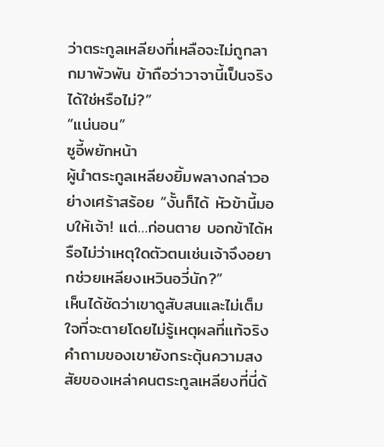ว่าตระกูลเหลียงที่เหลือจะไม่ถูกลากมาพัวพัน ข้าถือว่าวาจานี้เป็นจริงได้ใช่หรือไม่?”
“แน่นอน”
ซูอี้พยักหน้า
ผู้นำตระกูลเหลียงยิ้มพลางกล่าวอย่างเศร้าสร้อย “งั้นก็ได้ หัวข้านี้มอบให้เจ้า! แต่…ก่อนตาย บอกข้าได้หรือไม่ว่าเหตุใดตัวตนเช่นเจ้าจึงอยากช่วยเหลียงเหวินอวี่นัก?”
เห็นได้ชัดว่าเขาดูสับสนและไม่เต็มใจที่จะตายโดยไม่รู้เหตุผลที่แท้จริง
คำถามของเขายังกระตุ้นความสงสัยของเหล่าคนตระกูลเหลียงที่นี่ด้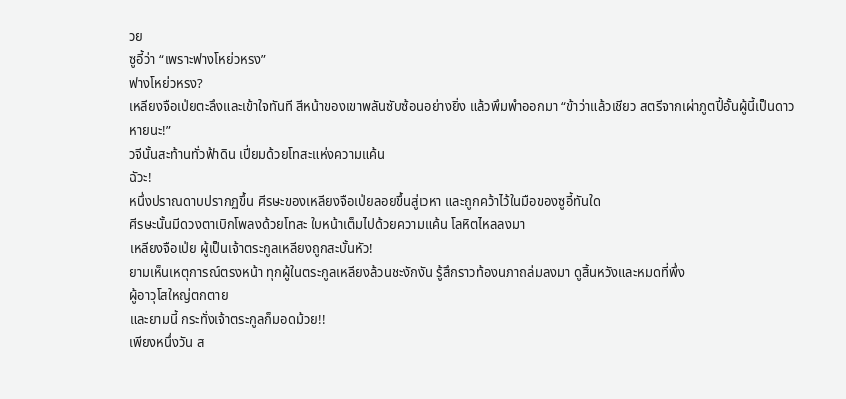วย
ซูอี้ว่า “เพราะฟางโหย่วหรง”
ฟางโหย่วหรง?
เหลียงจือเป่ยตะลึงและเข้าใจทันที สีหน้าของเขาพลันซับซ้อนอย่างยิ่ง แล้วพึมพำออกมา “ข้าว่าแล้วเชียว สตรีจากเผ่าภูตปี้อั้นผู้นี้เป็นดาวหายนะ!”
วจีนั้นสะท้านทั่วฟ้าดิน เปี่ยมด้วยโทสะแห่งความแค้น
ฉัวะ!
หนึ่งปราณดาบปรากฏขึ้น ศีรษะของเหลียงจือเป่ยลอยขึ้นสู่เวหา และถูกคว้าไว้ในมือของซูอี้ทันใด
ศีรษะนั้นมีดวงตาเบิกโพลงด้วยโทสะ ใบหน้าเต็มไปด้วยความแค้น โลหิตไหลลงมา
เหลียงจือเป่ย ผู้เป็นเจ้าตระกูลเหลียงถูกสะบั้นหัว!
ยามเห็นเหตุการณ์ตรงหน้า ทุกผู้ในตระกูลเหลียงล้วนชะงักงัน รู้สึกราวท้องนภาถล่มลงมา ดูสิ้นหวังและหมดที่พึ่ง
ผู้อาวุโสใหญ่ตกตาย
และยามนี้ กระทั่งเจ้าตระกูลก็มอดม้วย!!
เพียงหนึ่งวัน ส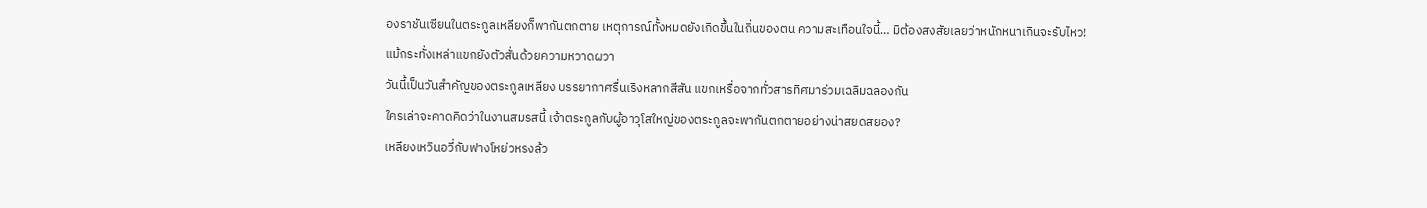องราชันเซียนในตระกูลเหลียงก็พากันตกตาย เหตุการณ์ทั้งหมดยังเกิดขึ้นในถิ่นของตน ความสะเทือนใจนี้… มิต้องสงสัยเลยว่าหนักหนาเกินจะรับไหว!
แม้กระทั่งเหล่าแขกยังตัวสั่นด้วยความหวาดผวา
วันนี้เป็นวันสำคัญของตระกูลเหลียง บรรยากาศรื่นเริงหลากสีสัน แขกเหรื่อจากทั่วสารทิศมาร่วมเฉลิมฉลองกัน
ใครเล่าจะคาดคิดว่าในงานสมรสนี้ เจ้าตระกูลกับผู้อาวุโสใหญ่ของตระกูลจะพากันตกตายอย่างน่าสยดสยอง?
เหลียงเหวินอวี่กับฟางโหย่วหรงล้ว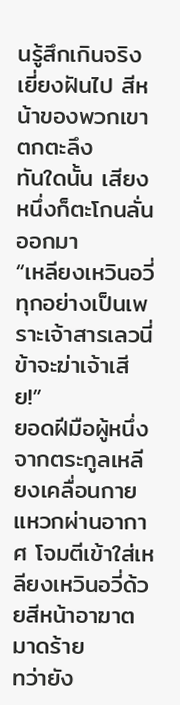นรู้สึกเกินจริงเยี่ยงฝันไป สีหน้าของพวกเขาตกตะลึง
ทันใดนั้น เสียงหนึ่งก็ตะโกนลั่นออกมา
“เหลียงเหวินอวี่ ทุกอย่างเป็นเพราะเจ้าสารเลวนี่ ข้าจะฆ่าเจ้าเสีย!”
ยอดฝีมือผู้หนึ่งจากตระกูลเหลียงเคลื่อนกายแหวกผ่านอากาศ โจมตีเข้าใส่เหลียงเหวินอวี่ด้วยสีหน้าอาฆาตมาดร้าย
ทว่ายัง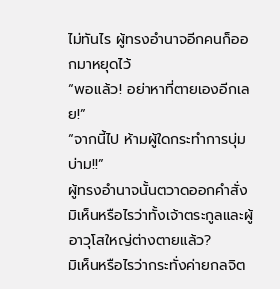ไม่ทันไร ผู้ทรงอำนาจอีกคนก็ออกมาหยุดไว้
“พอแล้ว! อย่าหาที่ตายเองอีกเลย!”
“จากนี้ไป ห้ามผู้ใดกระทำการบุ่มบ่าม!!”
ผู้ทรงอำนาจนั้นตวาดออกคำสั่ง
มิเห็นหรือไรว่าทั้งเจ้าตระกูลและผู้อาวุโสใหญ่ต่างตายแล้ว?
มิเห็นหรือไรว่ากระทั่งค่ายกลจิต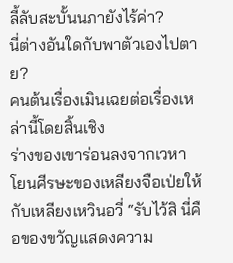ลี้ลับสะบั้นนภายังไร้ค่า?
นี่ต่างอันใดกับพาตัวเองไปตาย?
คนต้นเรื่องเมินเฉยต่อเรื่องเหล่านี้โดยสิ้นเชิง
ร่างของเขาร่อนลงจากเวหา โยนศีรษะของเหลียงจือเป่ยให้กับเหลียงเหวินอวี่ “รับไว้สิ นี่คือของขวัญแสดงความ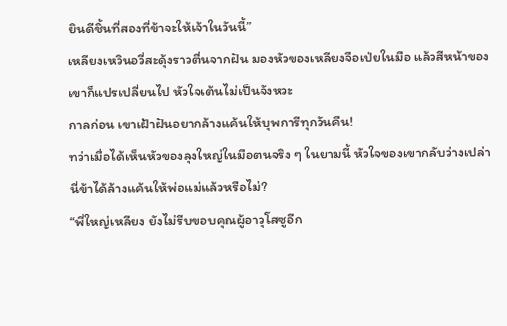ยินดีชิ้นที่สองที่ข้าจะให้เจ้าในวันนี้”
เหลียงเหวินอวี่สะดุ้งราวตื่นจากฝัน มองหัวของเหลียงจือเป่ยในมือ แล้วสีหน้าของเขาก็แปรเปลี่ยนไป หัวใจเต้นไม่เป็นจังหวะ
กาลก่อน เขาเฝ้าฝันอยากล้างแค้นให้บุพการีทุกวันคืน!
ทว่าเมื่อได้เห็นหัวของลุงใหญ่ในมือตนจริง ๆ ในยามนี้ หัวใจของเขากลับว่างเปล่า
นี่ข้าได้ล้างแค้นให้พ่อแม่แล้วหรือไม่?
“พี่ใหญ่เหลียง ยังไม่รีบขอบคุณผู้อาวุโสซูอีก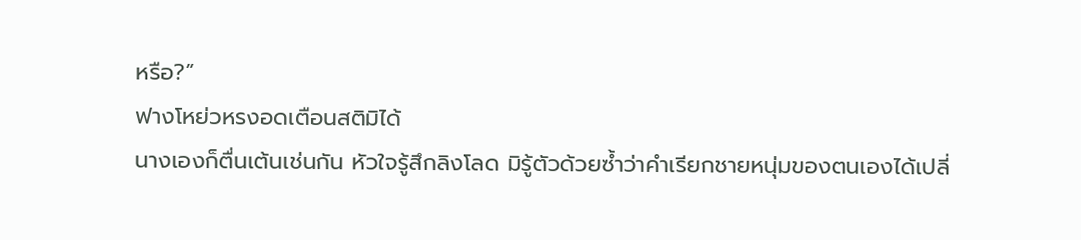หรือ?”
ฟางโหย่วหรงอดเตือนสติมิได้
นางเองก็ตื่นเต้นเช่นกัน หัวใจรู้สึกลิงโลด มิรู้ตัวด้วยซ้ำว่าคำเรียกชายหนุ่มของตนเองได้เปลี่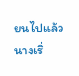ยนไปแล้ว
นางเริ่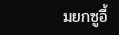มยกซูอี้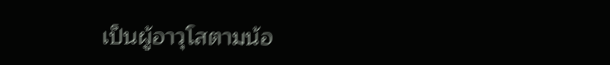เป็นผู้อาวุโสตามน้อ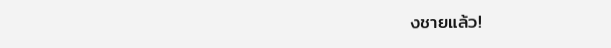งชายแล้ว!